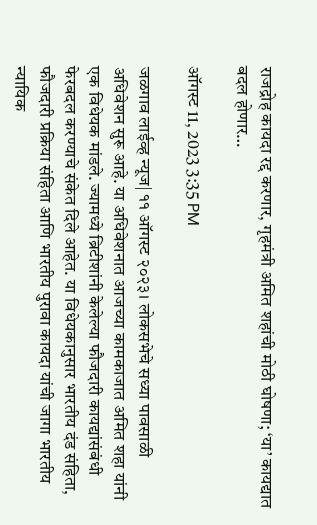राजद्रोह कायदा रद्द करणार, गृहमंत्री अमित शहांची मोठी घोषणा; ‘या’ कायद्यात बदल होणार…

ऑगस्ट 11, 2023 3:35 PM

जळगाव लाईव्ह न्यूज| ११ ऑगस्ट २०२३। लोकसभेचे सध्या पावसाळी अधिवेशन सुरू आहे. या अधिवेशनात आजच्या कामकाजात अमित शहा यांनी एक विधेयक मांडले. ज्यामध्ये ब्रिटीशांनी केलेल्या फौजदारी कायद्यांसंबंधी फेरबदल करण्याचे संकेत दिले आहेत. या विधेयकानुसार भारतीय दंड संहिता, फौजदारी प्रक्रिया संहिता आणि भारतीय पुरावा कायदा यांची जागा भारतीय न्यायिक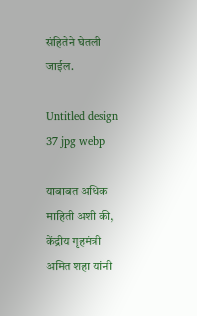संहितेने घेतली जाईल.

Untitled design 37 jpg webp

याबाबत अधिक माहिती अशी की, केंद्रीय गृहमंत्री अमित शहा यांनी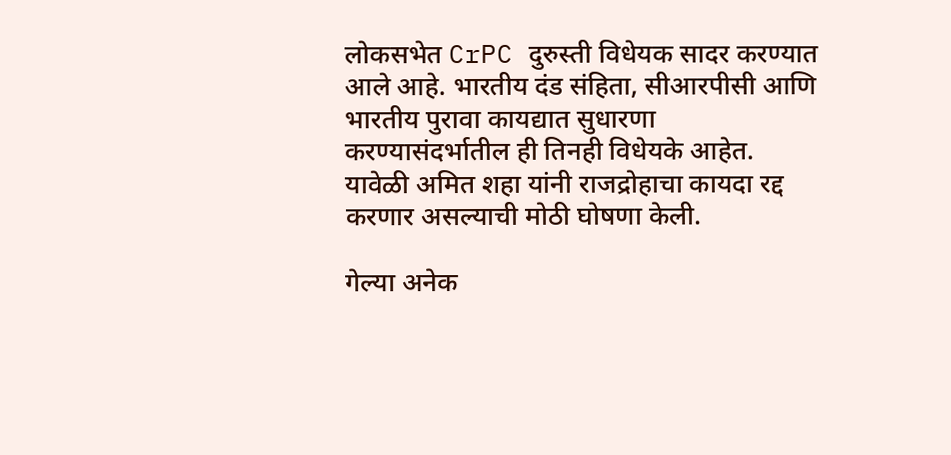लोकसभेत CrPC दुरुस्ती विधेयक सादर करण्यात आले आहे. भारतीय दंड संहिता, सीआरपीसी आणि भारतीय पुरावा कायद्यात सुधारणा करण्यासंदर्भातील ही तिनही विधेयके आहेत. यावेळी अमित शहा यांनी राजद्रोहाचा कायदा रद्द करणार असल्याची मोठी घोषणा केली.

गेल्या अनेक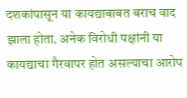दशकांपासून या कायद्याबाबत बराच वाद झाला होता. अनेक विरोधी पक्षांनी या कायद्याचा गैरवापर होत असल्याचा आरोप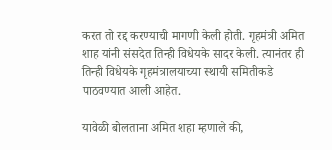करत तो रद्द करण्याची मागणी केली होती. गृहमंत्री अमित शाह यांनी संसदेत तिन्ही विधेयके सादर केली. त्यानंतर ही तिन्ही विधेयके गृहमंत्रालयाच्या स्थायी समितीकडे पाठवण्यात आली आहेत.

यावेळी बोलताना अमित शहा म्हणाले की,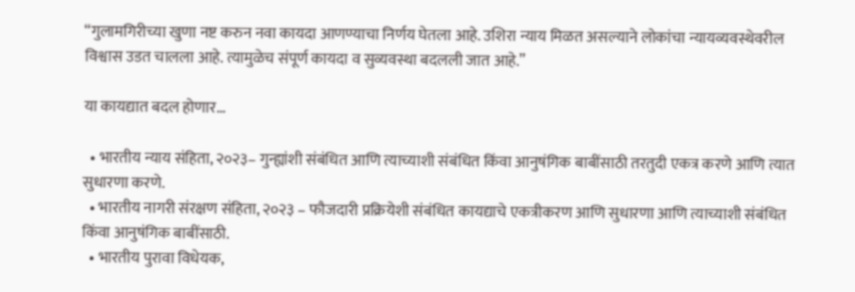“गुलामगिरीच्या खुणा नष्ट करुन नवा कायदा आणण्याचा निर्णय घेतला आहे. उशिरा न्याय मिळत असल्याने लोकांचा न्यायव्यवस्थेवरील विश्वास उडत चालला आहे. त्यामुळेच संपूर्ण कायदा व सुव्यवस्था बदलली जात आहे.”

या कायद्यात बदल होणार…

  • भारतीय न्याय संहिता, २०२३– गुन्ह्यांशी संबंधित आणि त्याच्याशी संबंधित किंवा आनुषंगिक बाबींसाठी तरतुदी एकत्र करणे आणि त्यात सुधारणा करणे.
  • भारतीय नागरी संरक्षण संहिता, २०२३ – फौजदारी प्रक्रियेशी संबंधित कायद्याचे एकत्रीकरण आणि सुधारणा आणि त्याच्याशी संबंधित किंवा आनुषंगिक बाबींसाठी.
  • भारतीय पुरावा विधेयक,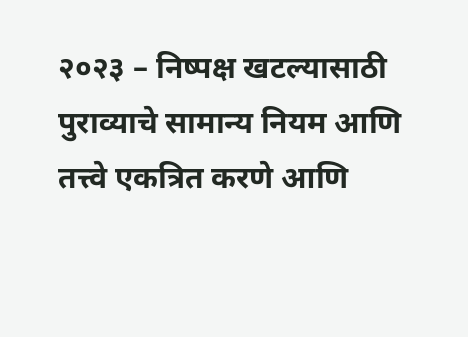२०२३ – निष्पक्ष खटल्यासाठी पुराव्याचे सामान्य नियम आणि तत्त्वे एकत्रित करणे आणि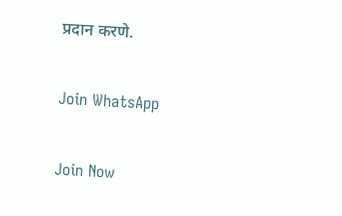प्रदान करणे.

Join WhatsApp

Join Now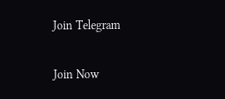Join Telegram

Join Now